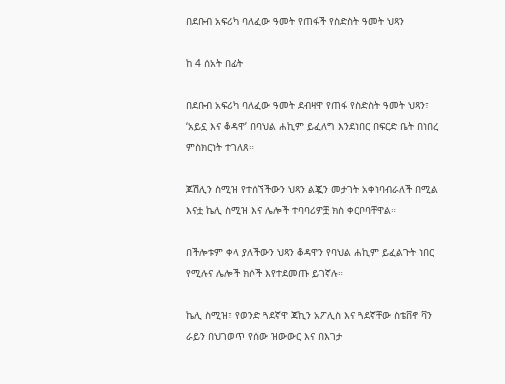በደቡብ አፍሪካ ባለፈው ዓመት የጠፋች የስድስት ዓመት ህጻን

ከ 4 ሰአት በፊት

በደቡብ አፍሪካ ባለፈው ዓመት ደብዛዋ የጠፋ የስድስት ዓመት ህጻን፣ ‘አይኗ እና ቆዳዋ’ በባህል ሐኪም ይፈለግ እንደነበር በፍርድ ቤት በነበረ ምስክርነት ተገለጸ።

ጆሽሊን ስሚዝ የተሰኘችውን ህጻን ልጇን መታገት አቀነባብራለች በሚል እናቷ ኬሊ ስሚዝ እና ሌሎች ተባባሪዎቿ ክስ ቀርቦባቸዋል።

በችሎቱም ቀላ ያለችውን ህጻን ቆዳዋን የባህል ሐኪም ይፈልጉት ነበር የሚሉና ሌሎች ክሶች እየተደመጡ ይገኛሉ።

ኬሊ ስሚዝ፣ የወንድ ጓደኛዋ ጃኪን አፖሊስ እና ጓደኛቸው ስቴቨኖ ቫን ራይን በህገወጥ የሰው ዝውውር እና በእገታ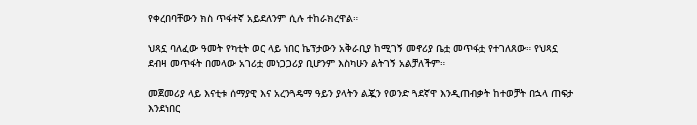የቀረበባቸውን ክስ ጥፋተኛ አይደለንም ሲሉ ተከራክረዋል።

ህጻኗ ባለፈው ዓመት የካቲት ወር ላይ ነበር ኬፕታውን አቅራቢያ ከሚገኝ መኖሪያ ቤቷ መጥፋቷ የተገለጸው። የህጻኗ ደብዛ መጥፋት በመላው አገሪቷ መነጋጋሪያ ቢሆንም እስካሁን ልትገኝ አልቻለችም።

መጀመሪያ ላይ እናቲቱ ሰማያዊ እና አረንጓዴማ ዓይን ያላትን ልጇን የወንድ ጓደኛዋ እንዲጠብቃት ከተወቻት በኋላ ጠፍታ እንደነበር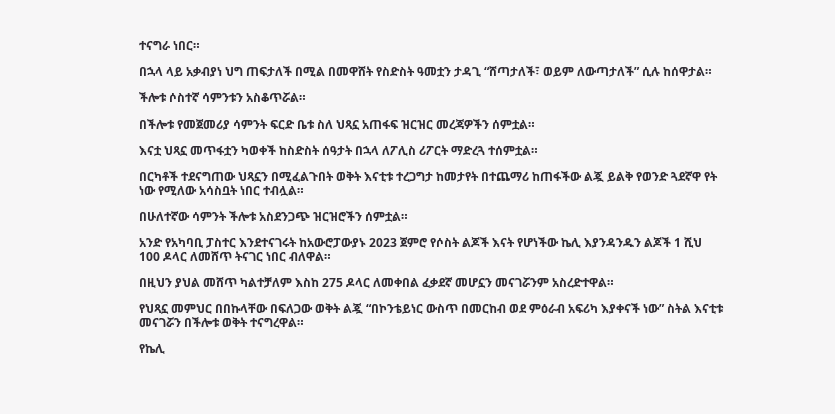ተናግራ ነበር።

በኋላ ላይ አቃብያነ ህግ ጠፍታለች በሚል በመዋሸት የስድስት ዓመቷን ታዳጊ “ሸጣታለች፣ ወይም ለውጣታለች” ሲሉ ከሰዋታል።

ችሎቱ ሶስተኛ ሳምንቱን አስቆጥሯል።

በችሎቱ የመጀመሪያ ሳምንት ፍርድ ቤቱ ስለ ህጻኗ አጠፋፍ ዝርዝር መረጃዎችን ሰምቷል።

እናቷ ህጻኗ መጥፋቷን ካወቀች ከስድስት ሰዓታት በኋላ ለፖሊስ ሪፖርት ማድረጓ ተሰምቷል።

በርካቶች ተደናግጠው ህጻኗን በሚፈልጉበት ወቅት እናቲቱ ተረጋግታ ከመታየት በተጨማሪ ከጠፋችው ልጇ ይልቅ የወንድ ጓደኛዋ የት ነው የሚለው አሳስቧት ነበር ተብሏል።

በሁለተኛው ሳምንት ችሎቱ አስደንጋጭ ዝርዝሮችን ሰምቷል።

አንድ የአካባቢ ፓስተር እንደተናገሩት ከአውሮፓውያኑ 2023 ጀምሮ የሶስት ልጆች እናት የሆነችው ኬሊ እያንዳንዱን ልጆች 1 ሺህ 100 ዶላር ለመሸጥ ትናገር ነበር ብለዋል።

በዚህን ያህል መሸጥ ካልተቻለም እስከ 275 ዶላር ለመቀበል ፈቃደኛ መሆኗን መናገሯንም አስረድተዋል።

የህጻኗ መምህር በበኩላቸው በፍለጋው ወቅት ልጇ “በኮንቴይነር ውስጥ በመርከብ ወደ ምዕራብ አፍሪካ እያቀናች ነው” ስትል እናቲቱ መናገሯን በችሎቱ ወቅት ተናግረዋል።

የኬሊ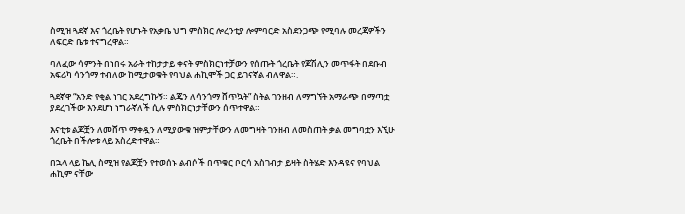ስሚዝ ጓደኛ እና ጎረቤት የሆኑት የአቃቤ ህግ ምስክር ሎረንቲያ ሎምባርድ አስደንጋጭ የሚባሉ መረጃዎችን ለፍርድ ቤቱ ተናግረዋል።

ባለፈው ሳምንት በነበሩ አራት ተከታታይ ቀናት ምስክርነተቻውን የሰጡት ጎረቤት የጆሽሊን መጥፋት በደቡብ አፍሪካ ሳንጎማ ተብለው ከሚታወቁት የባህል ሐኪሞች ጋር ይገናኛል ብለዋል።.

ጓደኛዋ “አንድ የቂል ነገር አደረግኩኝ። ልጄን ለሳንጎማ ሸጥኳት” ስትል ገንዘብ ለማግኘት አማራጭ በማጣቷ ያደረገችው እንደሆነ ነግራኛለች ሲሉ ምስክርነታቸውን ሰጥተዋል።

እናቲቱ ልጆቿን ለመሸጥ ማቀዷን ለሚያውቁ ዝምታቸውን ለመግዛት ገንዘብ ለመስጠት ቃል መግባቷን እኚሁ ጎረቤት በችሎቱ ላይ አስረድተዋል።

በኋላ ላይ ኬሊ ስሚዝ የልጆቿን የተወሰኑ ልብሶች በጥቁር ቦርሳ አስገብታ ይዛት ስትሄድ እንዳዩና የባህል ሐኪም ናቸው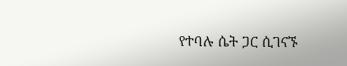የተባሉ ሴት ጋር ሲገናኙ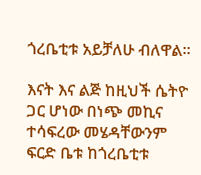ጎረቤቲቱ አይቻለሁ ብለዋል።

እናት እና ልጅ ከዚህች ሴትዮ ጋር ሆነው በነጭ መኪና ተሳፍረው መሄዳቸውንም ፍርድ ቤቱ ከጎረቤቲቱ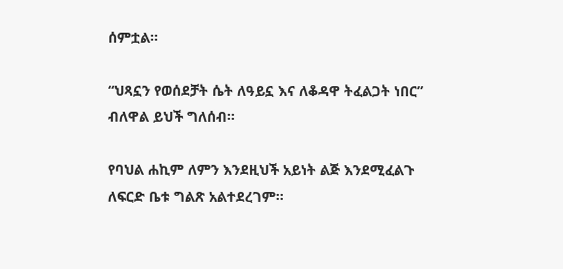ሰምቷል።

“ህጻኗን የወሰደቻት ሴት ለዓይኗ እና ለቆዳዋ ትፈልጋት ነበር” ብለዋል ይህች ግለሰብ።

የባህል ሐኪም ለምን እንደዚህች አይነት ልጅ እንደሚፈልጉ ለፍርድ ቤቱ ግልጽ አልተደረገም።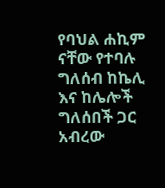የባህል ሐኪም ናቸው የተባሉ ግለሰብ ከኬሊ እና ከሌሎች ግለሰበች ጋር አብረው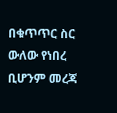በቁጥጥር ስር ውለው የነበረ ቢሆንም መረጃ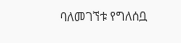ባለመገኘቱ የግለሰቧ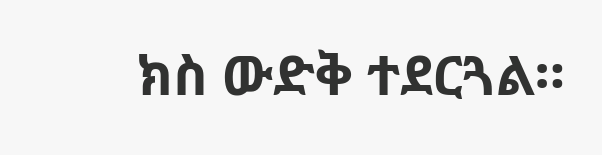ክስ ውድቅ ተደርጓል።